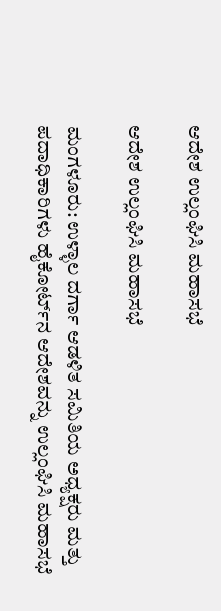ಆದೇಶ ಉಲ್ಲಂಘಿಸಿ ಮಹಾಸಭೆ

ಆದೇಶ ಉಲ್ಲಂಘಿಸಿ ಮಹಾಸಭೆ

ಮಂಗಳೂರು: ಉಳ್ಳಾಲ ದರ್ಗಾ ಆಡಳಿತ ಸಮಿತಿಯ ಅಧ್ಯಕ್ಷರು ಮತ್ತು ಪದಾಧಿಕಾರಿಗಳು ಹೈಕೋರ್ಟ್‌ನ ಆದೇಶವನ್ನು ಉಲ್ಲಂಘಿಸಿ ಮಹಾಸಭೆ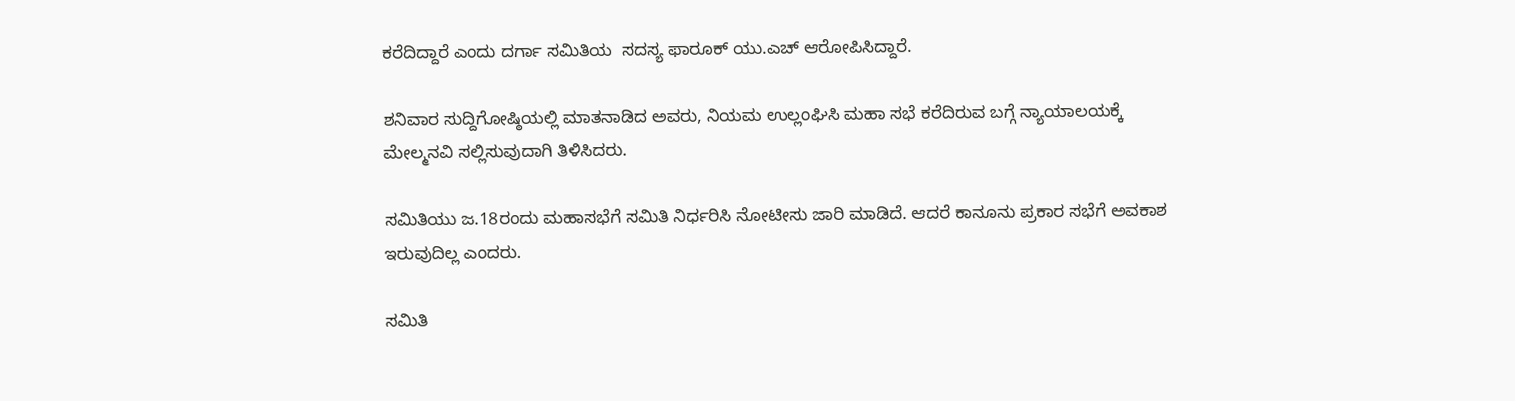ಕರೆದಿದ್ದಾರೆ ಎಂದು ದರ್ಗಾ ಸಮಿತಿಯ  ಸದಸ್ಯ ಫಾರೂಕ್ ಯು.ಎಚ್ ಆರೋಪಿಸಿದ್ದಾರೆ.

ಶನಿವಾರ ಸುದ್ದಿಗೋಷ್ಠಿಯಲ್ಲಿ ಮಾತನಾಡಿದ ಅವರು, ನಿಯಮ ಉಲ್ಲಂಘಿಸಿ ಮಹಾ ಸಭೆ ಕರೆದಿರುವ ಬಗ್ಗೆ ನ್ಯಾಯಾಲಯಕ್ಕೆ ಮೇಲ್ಮನವಿ ಸಲ್ಲಿಸುವುದಾಗಿ ತಿಳಿಸಿದರು.

ಸಮಿತಿಯು ಜ.18ರಂದು ಮಹಾಸಭೆಗೆ ಸಮಿತಿ ನಿರ್ಧರಿಸಿ ನೋಟೀಸು ಜಾರಿ ಮಾಡಿದೆ. ಆದರೆ ಕಾನೂನು ಪ್ರಕಾರ ಸಭೆಗೆ ಅವಕಾಶ ಇರುವುದಿಲ್ಲ ಎಂದರು.

ಸಮಿತಿ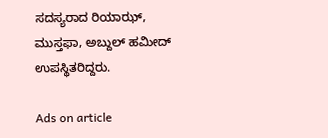ಸದಸ್ಯರಾದ ರಿಯಾಝ್, ಮುಸ್ತಫಾ, ಅಬ್ದುಲ್ ಹಮೀದ್ ಉಪಸ್ಥಿತರಿದ್ದರು.

Ads on article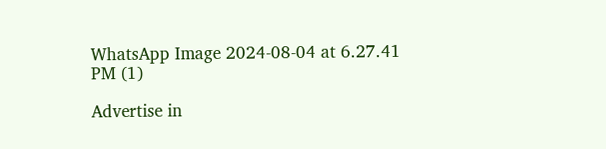WhatsApp Image 2024-08-04 at 6.27.41 PM (1)

Advertise in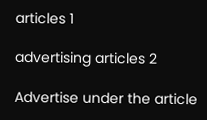articles 1

advertising articles 2

Advertise under the article